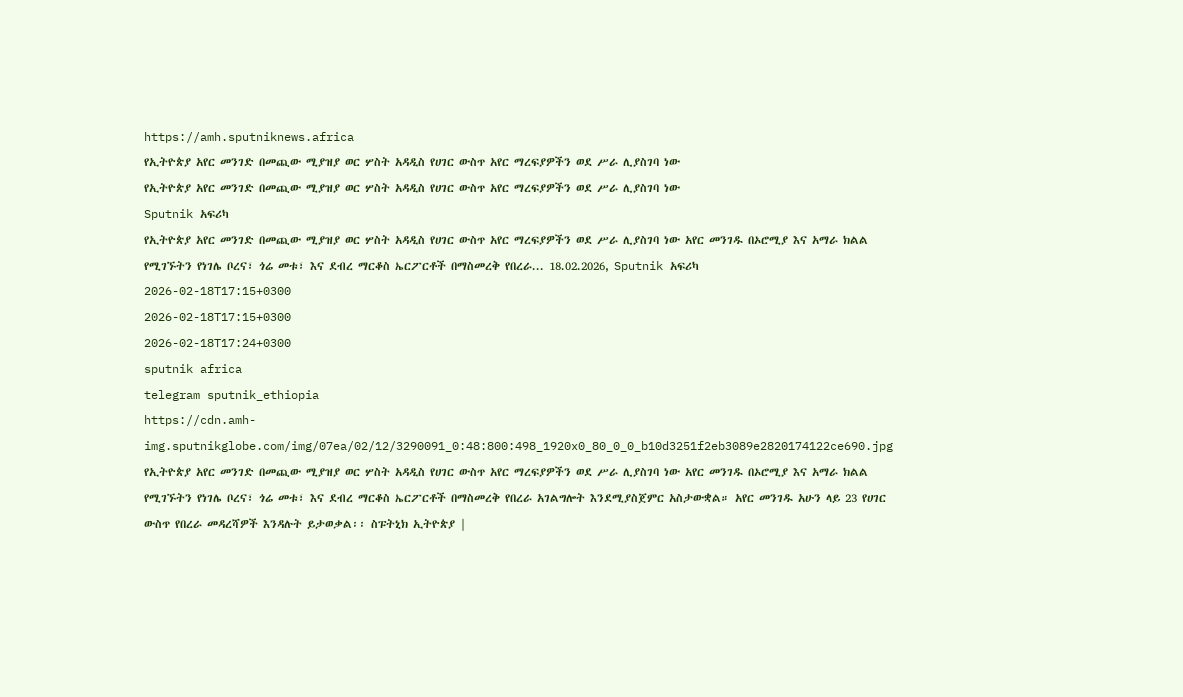https://amh.sputniknews.africa
የኢትዮጵያ አየር መንገድ በመጪው ሚያዝያ ወር ሦስት አዳዲስ የሀገር ውስጥ አየር ማረፍያዎችን ወደ ሥራ ሊያስገባ ነው
የኢትዮጵያ አየር መንገድ በመጪው ሚያዝያ ወር ሦስት አዳዲስ የሀገር ውስጥ አየር ማረፍያዎችን ወደ ሥራ ሊያስገባ ነው
Sputnik አፍሪካ
የኢትዮጵያ አየር መንገድ በመጪው ሚያዝያ ወር ሦስት አዳዲስ የሀገር ውስጥ አየር ማረፍያዎችን ወደ ሥራ ሊያስገባ ነው አየር መንገዱ በኦሮሚያ እና አማራ ክልል የሚገኙትን የነገሌ ቦረና፣ ጎሬ መቱ፣ እና ደብረ ማርቆስ ኤርፖርቶች በማስመረቅ የበረራ... 18.02.2026, Sputnik አፍሪካ
2026-02-18T17:15+0300
2026-02-18T17:15+0300
2026-02-18T17:24+0300
sputnik africa
telegram sputnik_ethiopia
https://cdn.amh-img.sputnikglobe.com/img/07ea/02/12/3290091_0:48:800:498_1920x0_80_0_0_b10d3251f2eb3089e2820174122ce690.jpg
የኢትዮጵያ አየር መንገድ በመጪው ሚያዝያ ወር ሦስት አዳዲስ የሀገር ውስጥ አየር ማረፍያዎችን ወደ ሥራ ሊያስገባ ነው አየር መንገዱ በኦሮሚያ እና አማራ ክልል የሚገኙትን የነገሌ ቦረና፣ ጎሬ መቱ፣ እና ደብረ ማርቆስ ኤርፖርቶች በማስመረቅ የበረራ አገልግሎት እንደሚያስጀምር አስታውቋል። አየር መንገዱ አሁን ላይ 23 የሀገር ውስጥ የበረራ መዳረሻዎች እንዳሉት ይታወቃል፡፡ ስፑትኒክ ኢትዮጵያ |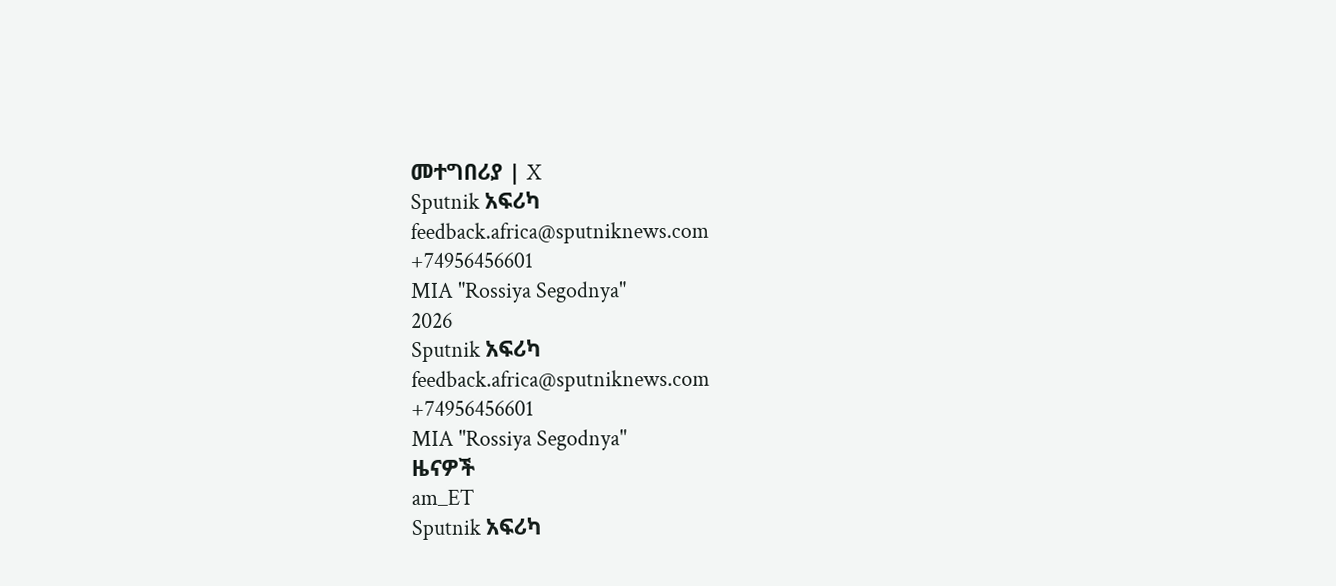መተግበሪያ | X
Sputnik አፍሪካ
feedback.africa@sputniknews.com
+74956456601
MIA "Rossiya Segodnya"
2026
Sputnik አፍሪካ
feedback.africa@sputniknews.com
+74956456601
MIA "Rossiya Segodnya"
ዜናዎች
am_ET
Sputnik አፍሪካ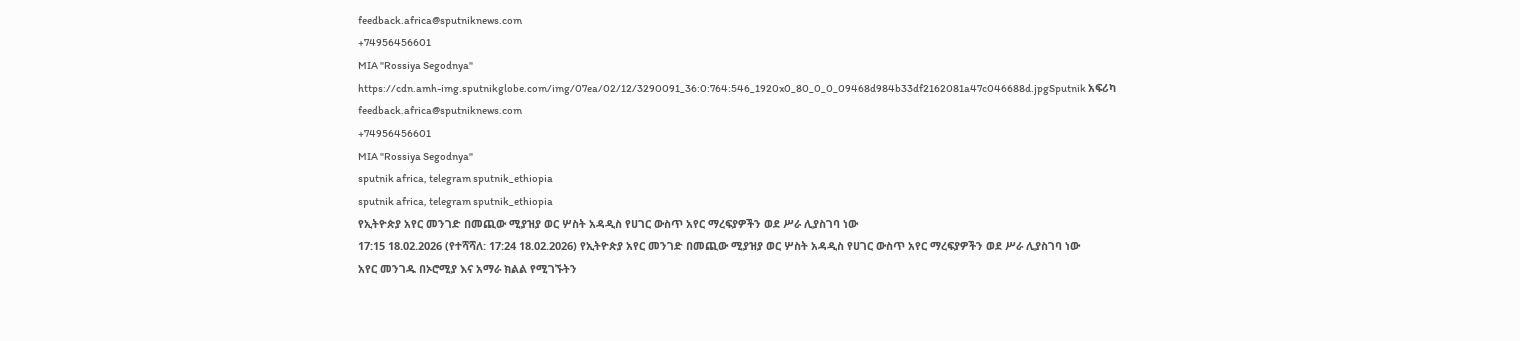feedback.africa@sputniknews.com
+74956456601
MIA "Rossiya Segodnya"
https://cdn.amh-img.sputnikglobe.com/img/07ea/02/12/3290091_36:0:764:546_1920x0_80_0_0_09468d984b33df2162081a47c046688d.jpgSputnik አፍሪካ
feedback.africa@sputniknews.com
+74956456601
MIA "Rossiya Segodnya"
sputnik africa, telegram sputnik_ethiopia
sputnik africa, telegram sputnik_ethiopia
የኢትዮጵያ አየር መንገድ በመጪው ሚያዝያ ወር ሦስት አዳዲስ የሀገር ውስጥ አየር ማረፍያዎችን ወደ ሥራ ሊያስገባ ነው
17:15 18.02.2026 (የተሻሻለ: 17:24 18.02.2026) የኢትዮጵያ አየር መንገድ በመጪው ሚያዝያ ወር ሦስት አዳዲስ የሀገር ውስጥ አየር ማረፍያዎችን ወደ ሥራ ሊያስገባ ነው
አየር መንገዱ በኦሮሚያ እና አማራ ክልል የሚገኙትን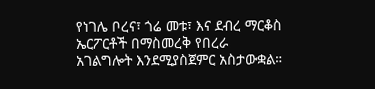የነገሌ ቦረና፣ ጎሬ መቱ፣ እና ደብረ ማርቆስ ኤርፖርቶች በማስመረቅ የበረራ አገልግሎት እንደሚያስጀምር አስታውቋል።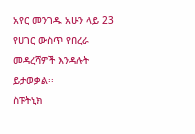አየር መንገዱ አሁን ላይ 23 የሀገር ውስጥ የበረራ መዳረሻዎች እንዳሉት ይታወቃል፡፡
ስፑትኒክ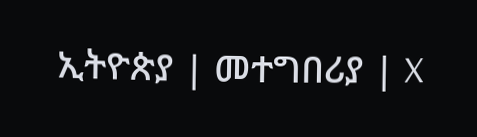ኢትዮጵያ | መተግበሪያ | X